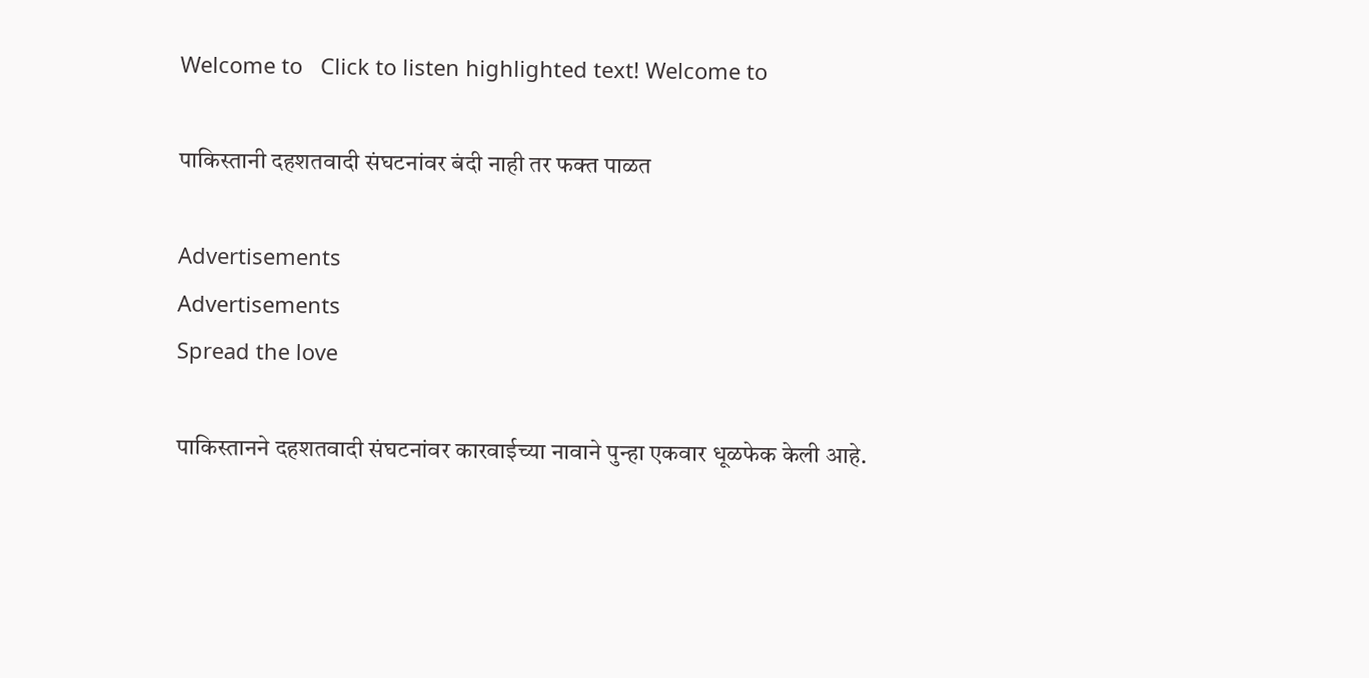Welcome to   Click to listen highlighted text! Welcome to

पाकिस्तानी दहशतवादी संघटनांवर बंदी नाही तर फक्त पाळत

Advertisements
Advertisements
Spread the love

पाकिस्तानने दहशतवादी संघटनांवर कारवाईच्या नावाने पुन्हा एकवार धूळफेक केली आहे.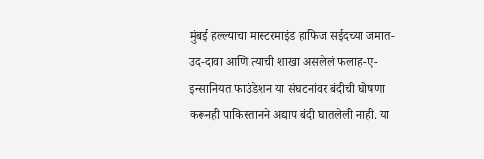मुंबई हल्ल्याचा मास्टरमाइंड हाफिज सईदच्या जमात-उद-दावा आणि त्याची शाखा असलेलं फलाह-ए-इन्सानियत फाउंडेशन या संघटनांवर बंदीची घोषणा करूनही पाकिस्तानने अद्याप बंदी घातलेली नाही. या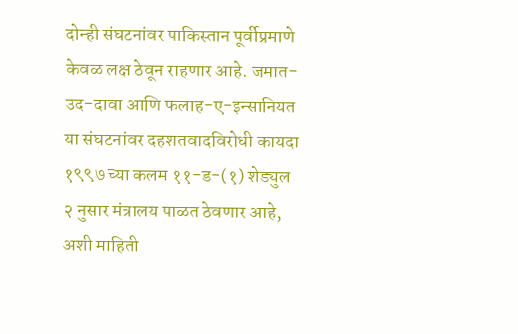दोन्ही संघटनांवर पाकिस्तान पूर्वीप्रमाणे केवळ लक्ष ठेवून राहणार आहे. जमात-उद-दावा आणि फलाह-ए-इन्सानियत या संघटनांवर दहशतवादविरोधी कायदा १९९७ च्या कलम ११-ड-(१) शेड्युल २ नुसार मंत्रालय पाळत ठेवणार आहे, अशी माहिती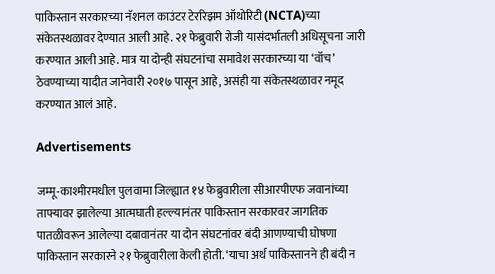पाकिस्तान सरकारच्या नॅशनल काउंटर टेररिझम ऑथोरिटी (NCTA)च्या संकेतस्थळावर देण्यात आली आहे. २१ फेब्रुवारी रोजी यासंदर्भातली अधिसूचना जारी करण्यात आली आहे. मात्र या दोन्ही संघटनांचा समावेश सरकारच्या या ‘वॉच’ ठेवण्याच्या यादीत जानेवारी २०१७ पासून आहे, असंही या संकेतस्थळावर नमूद करण्यात आलं आहे.

Advertisements

जम्मू-काश्मीरमधील पुलवामा जिल्ह्यात १४ फेब्रुवारीला सीआरपीएफ जवानांच्या ताफ्यावर झालेल्या आत्मघाती हल्ल्यानंतर पाकिस्तान सरकारवर जागतिक पातळीवरून आलेल्या दबावानंतर या दोन संघटनांवर बंदी आणण्याची घोषणा पाकिस्तान सरकारने २१ फेब्रुवारीला केली होती. ‘याचा अर्थ पाकिस्तानने ही बंदी न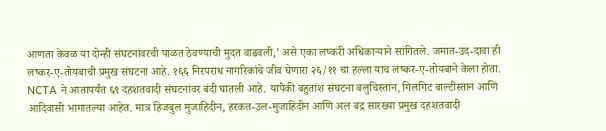आणता केवळ या दोन्ही संघटनांवरची पाळत ठेवण्याची मुदत वाढवली,’ असे एका लष्करी अधिकाऱ्याने सांगितले. जमात-उद-दावा ही लष्कर-ए-तोयबाची प्रमुख संघटना आहे. १६६ निरपराध नागरिकांचे जीव घेणारा २६/११ चा हल्ला याच लष्कर-ए-तोयबाने केला होता. NCTA ने आतापर्यंत ६९ दहशतवादी संघटनांवर बंदी घातली आहे. यापैकी बहुतांश संघटना बलुचिस्तान, गिलगिट बाल्टीस्तान आणि आदिवासी भागातल्या आहेत. मात्र हिजबुल मुजाहिदीन, हरकत-उल-मुजाहिदीन आणि अल बद्र सारख्या प्रमुख दहशतवादी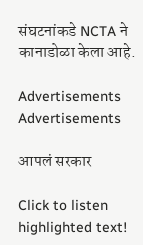संघटनांकडे NCTA ने कानाडोळा केला आहे.

Advertisements
Advertisements

आपलं सरकार

Click to listen highlighted text!